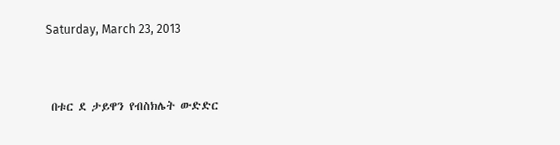Saturday, March 23, 2013


 በቱር ደ ታይዋን የብስክሌት ውድድር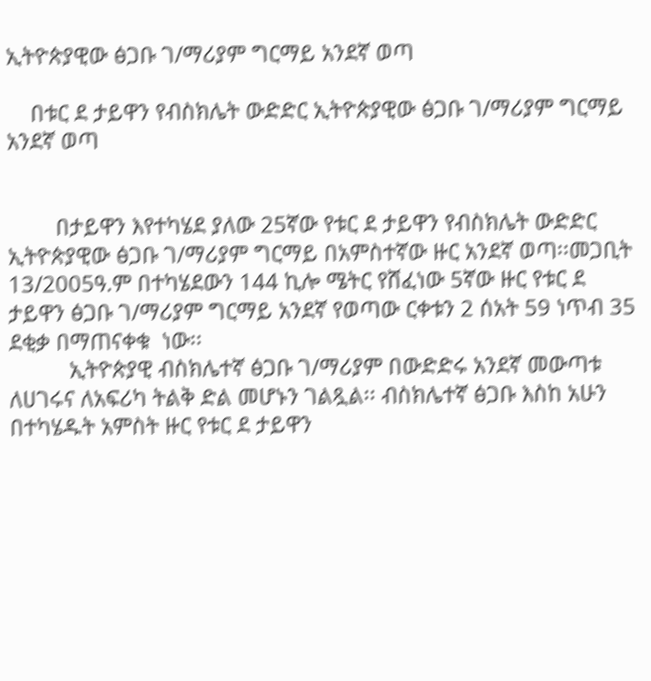ኢትዮጵያዊው ፅጋቡ ገ/ማሪያም ግርማይ አንደኛ ወጣ

    በቱር ደ ታይዋን የብስክሌት ውድድር ኢትዮጵያዊው ፅጋቡ ገ/ማሪያም ግርማይ አንደኛ ወጣ


        በታይዋን እየተካሄደ ያለው 25ኛው የቱር ደ ታይዋን የብስክሌት ውድድር ኢትዮጵያዊው ፅጋቡ ገ/ማሪያም ግርማይ በአምስተኛው ዙር አንደኛ ወጣ፡፡መጋቢት 13/2005ዓ.ም በተካሄደውን 144 ኪሎ ሜትር የሸፈነው 5ኛው ዙር የቱር ደ ታይዋን ፅጋቡ ገ/ማሪያም ግርማይ አንደኛ የወጣው ርቀቱን 2 ሰአት 59 ነጥብ 35 ደቂቃ በማጠናቀቁ  ነው፡፡
          ኢትዮጵያዊ ብስክሌተኛ ፅጋቡ ገ/ማሪያም በውድድሩ አንደኛ መውጣቱ ለሀገሩና ለአፍሪካ ትልቅ ድል መሆኑን ገልጿል፡፡ ብስክሌተኛ ፅጋቡ እስከ አሁን በተካሄዱት አምስት ዙር የቱር ደ ታይዋን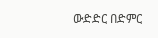ውድድር በድምር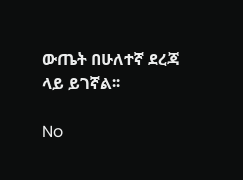ውጤት በሁለተኛ ደረጃ ላይ ይገኛል፡፡

No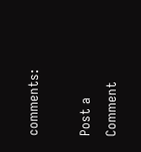comments:

Post a Comment